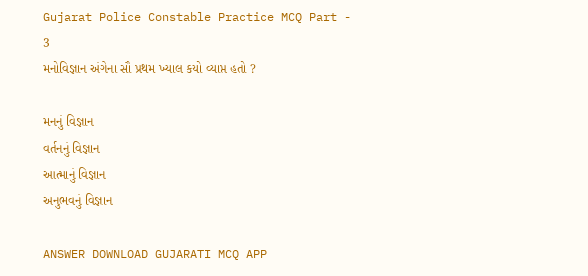Gujarat Police Constable Practice MCQ Part - 3
મનોવિજ્ઞાન અંગેના સૌ પ્રથમ ખ્યાલ કયો વ્યાપ્ત હતો ?

મનનું વિજ્ઞાન
વર્તનનું વિજ્ઞાન
આત્માનું વિજ્ઞાન
અનુભવનું વિજ્ઞાન

ANSWER DOWNLOAD GUJARATI MCQ APP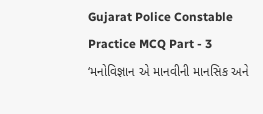Gujarat Police Constable Practice MCQ Part - 3
‘મનોવિજ્ઞાન એ માનવીની માનસિક અને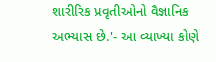શારીરિક પ્રવૃતીઓનો વૈજ્ઞાનિક અભ્યાસ છે.'- આ વ્યાખ્યા કોણે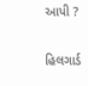આપી ?

હિલગાર્ડ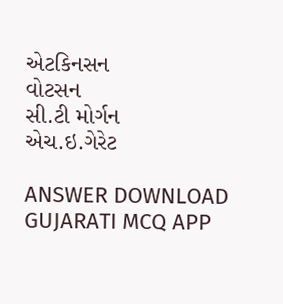એટકિનસન
વોટસન
સી.ટી મોર્ગન
એચ.ઇ.ગેરેટ

ANSWER DOWNLOAD GUJARATI MCQ APP